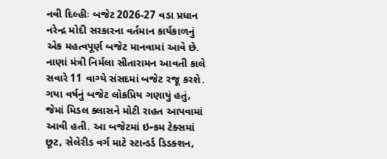નવી દિલ્હીઃ બજેટ 2026-27 વડા પ્રધાન નરેન્દ્ર મોદી સરકારના વર્તમાન કાર્યકાળનું એક મહત્વપૂર્ણ બજેટ માનવામાં આવે છે. નાણાં મંત્રી નિર્મલા સીતારામન આવતી કાલે સવારે 11 વાગ્યે સંસદમાં બજેટ રજૂ કરશે. ગયા વર્ષનું બજેટ લોકપ્રિય ગણાયું હતું, જેમાં મિડલ ક્લાસને મોટી રાહત આપવામાં આવી હતી. આ બજેટમાં ઇન્કમ ટેક્સમાં છૂટ, સેલેરીડ વર્ગ માટે સ્ટાન્ડર્ડ ડિડક્શન,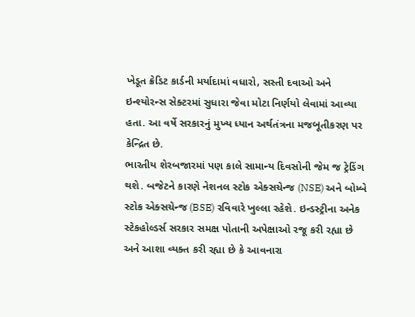ખેડૂત ક્રેડિટ કાર્ડની મર્યાદામાં વધારો, સસ્તી દવાઓ અને ઇન્શ્યોરન્સ સેક્ટરમાં સુધારા જેવા મોટા નિર્ણયો લેવામાં આવ્યા હતા. આ વર્ષે સરકારનું મુખ્ય ધ્યાન અર્થતંત્રના મજબૂતીકરણ પર કેન્દ્રિત છે.
ભારતીય શેરબજારમાં પણ કાલે સામાન્ય દિવસોની જેમ જ ટ્રેડિંગ થશે. બજેટને કારણે નેશનલ સ્ટોક એક્સચેન્જ (NSE) અને બોમ્બે સ્ટોક એક્સચેન્જ (BSE) રવિવારે ખુલ્લા રહેશે. ઇન્ડસ્ટ્રીના અનેક સ્ટેકહોલ્ડર્સ સરકાર સમક્ષ પોતાની અપેક્ષાઓ રજૂ કરી રહ્યા છે અને આશા વ્યક્ત કરી રહ્યા છે કે આવનારા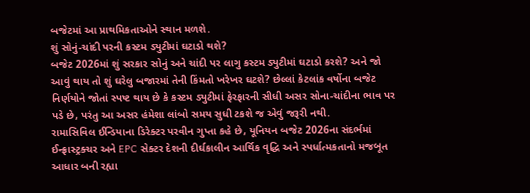બજેટમાં આ પ્રાથમિકતાઓને સ્થાન મળશે.
શું સોનું-ચાંદી પરની કસ્ટમ ડ્યુટીમાં ઘટાડો થશે?
બજેટ 2026માં શું સરકાર સોનું અને ચાંદી પર લાગુ કસ્ટમ ડ્યુટીમાં ઘટાડો કરશે? અને જો આવું થાય તો શું ઘરેલુ બજારમાં તેની કિંમતો ખરેખર ઘટશે? છેલ્લાં કેટલાંક વર્ષોના બજેટ નિર્ણયોને જોતાં સ્પષ્ટ થાય છે કે કસ્ટમ ડ્યુટીમાં ફેરફારની સીધી અસર સોના-ચાંદીના ભાવ પર પડે છે, પરંતુ આ અસર હંમેશા લાંબો સમય સુધી ટકશે જ એવું જરૂરી નથી.
રામાસિવિલ ઈન્ડિયાના ડિરેક્ટર પરવીન ગુપ્તા કહે છે, યૂનિયન બજેટ 2026ના સંદર્ભમાં ઈન્ફ્રાસ્ટ્રક્ચર અને EPC સેક્ટર દેશની દીર્ઘકાલીન આર્થિક વૃદ્ધિ અને સ્પર્ધાત્મકતાનો મજબૂત આધાર બની રહ્યા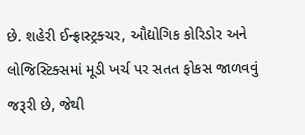છે. શહેરી ઈન્ફ્રાસ્ટ્રક્ચર, ઔદ્યોગિક કોરિડોર અને લોજિસ્ટિક્સમાં મૂડી ખર્ચ પર સતત ફોકસ જાળવવું જરૂરી છે, જેથી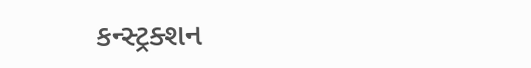કન્સ્ટ્રક્શન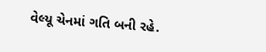વેલ્યૂ ચેનમાં ગતિ બની રહે.